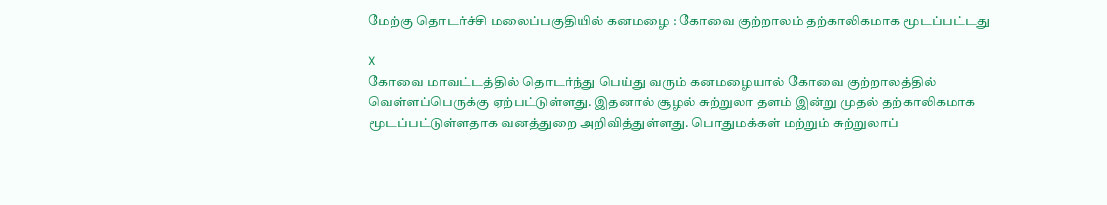மேற்கு தொடர்ச்சி மலைப்பகுதியில் கனமழை : கோவை குற்றாலம் தற்காலிகமாக மூடப்பட்டது

X
கோவை மாவட்டத்தில் தொடர்ந்து பெய்து வரும் கனமழையால் கோவை குற்றாலத்தில் வெள்ளப்பெருக்கு ஏற்பட்டுள்ளது. இதனால் சூழல் சுற்றுலா தளம் இன்று முதல் தற்காலிகமாக மூடப்பட்டுள்ளதாக வனத்துறை அறிவித்துள்ளது. பொதுமக்கள் மற்றும் சுற்றுலாப்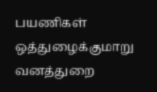பயணிகள் ஒத்துழைக்குமாறு வனத்துறை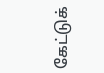கேட்டுக்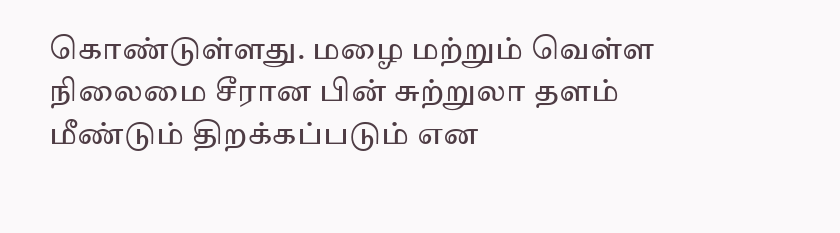கொண்டுள்ளது. மழை மற்றும் வெள்ள நிலைமை சீரான பின் சுற்றுலா தளம் மீண்டும் திறக்கப்படும் என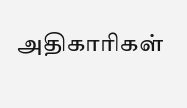அதிகாரிகள்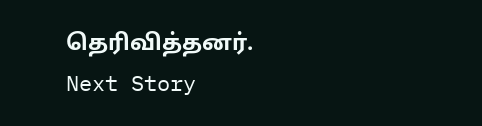தெரிவித்தனர்.
Next Story